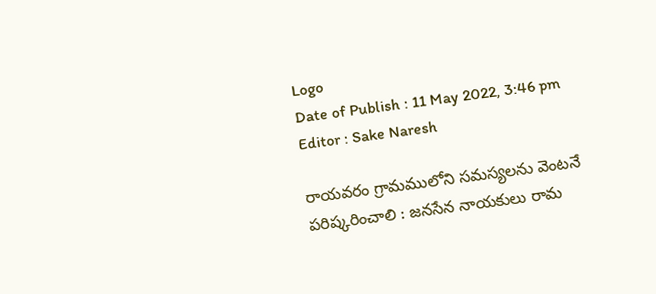Logo
Date of Publish : 11 May 2022, 3:46 pm
Editor : Sake Naresh

రాయవరం గ్రామములోని సమస్యలను వెంటనే పరిష్కరించాలి : జనసేన నాయకులు రామ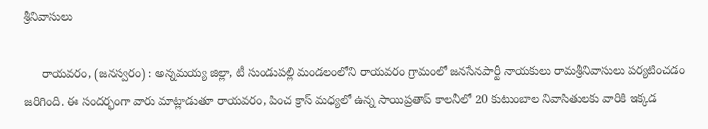శ్రీనివాసులు

     రాయవరం, (జనస్వరం) : అన్నమయ్య జిల్లా, టీ సుండుపల్లి మండలంలోని రాయవరం గ్రామంలో జనసేనపార్టీ నాయకులు రామశ్రీనివాసులు పర్యటించడం జరిగింది. ఈ సందర్భంగా వారు మాట్లాడుతూ రాయవరం, పించ క్రాస్ మధ్యలో ఉన్న సాయిప్రతాప్ కాలనీలో 20 కుటుంబాల నివాసితులకు వారికి ఇక్కడ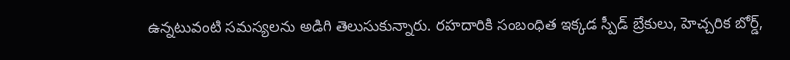ఉన్నటువంటి సమస్యలను అడిగి తెలుసుకున్నారు. రహదారికి సంబంధిత ఇక్కడ స్పీడ్ బ్రేకులు, హెచ్చరిక బోర్డ్,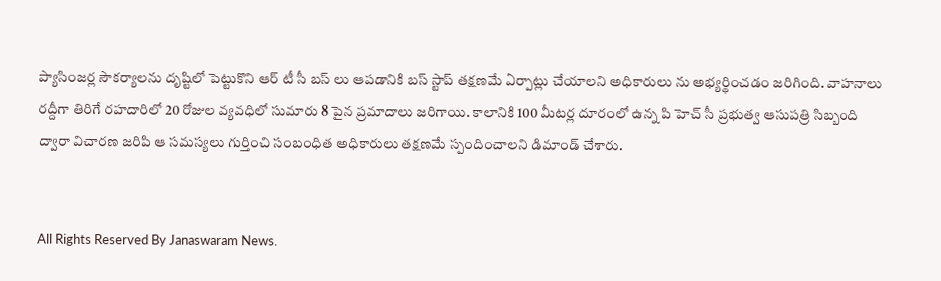ప్యాసింజర్ల సౌకర్యాలను దృష్టిలో పెట్టుకొని ఆర్ టీ సీ బస్ లు ఆపడానికి బస్ స్టాప్ తక్షణమే ఏర్పాట్లు చేయాలని అధికారులు ను అభ్యర్థించడం జరిగింది. వాహనాలు రద్దీగా తిరిగే రహదారిలో 20 రోజుల వ్యవధిలో సుమారు 8 పైన ప్రమాదాలు జరిగాయి. కాలానికి 100 మీటర్ల దూరంలో ఉన్న పి హెచ్ సీ ప్రభుత్వ ఆసుపత్రి సిబ్బంది ద్వారా విచారణ జరిపి ఆ సమస్యలు గుర్తించి సంబంధిత అధికారులు తక్షణమే స్పందించాలని డిమాండ్ చేశారు.


All Rights Reserved By Janaswaram News.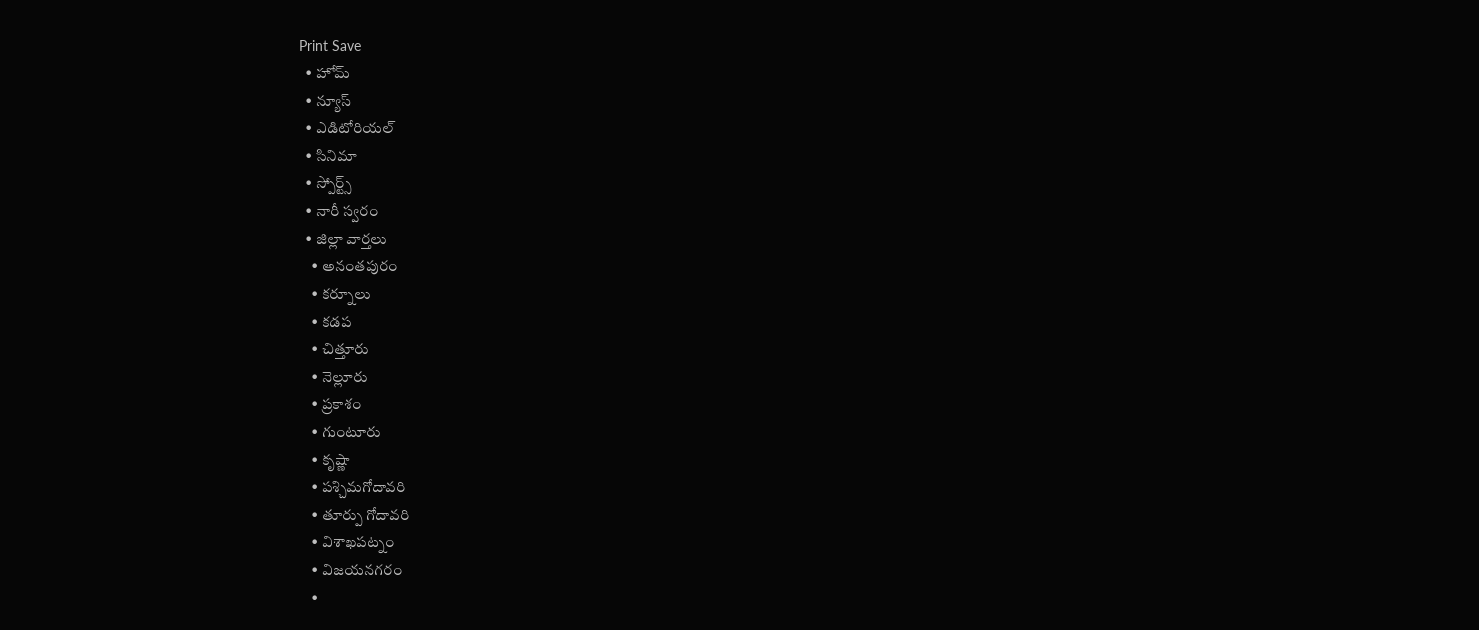Print Save
  • హోమ్
  • న్యూస్
  • ఎడిటోరియల్
  • సినిమా
  • స్పోర్ట్స్
  • నారీ స్వరం
  • జిల్లా వార్తలు
    • అనంతపురం
    • కర్నూలు
    • కడప
    • చిత్తూరు
    • నెల్లూరు
    • ప్రకాశం
    • గుంటూరు
    • కృష్ణా
    • పశ్చిమగోదావరి
    • తూర్పు గోదావరి
    • విశాఖపట్నం
    • విజయనగరం
    •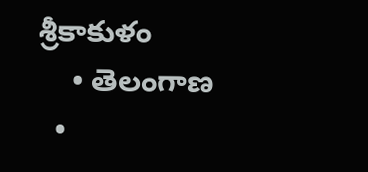శ్రీకాకుళం
    • తెలంగాణ
  •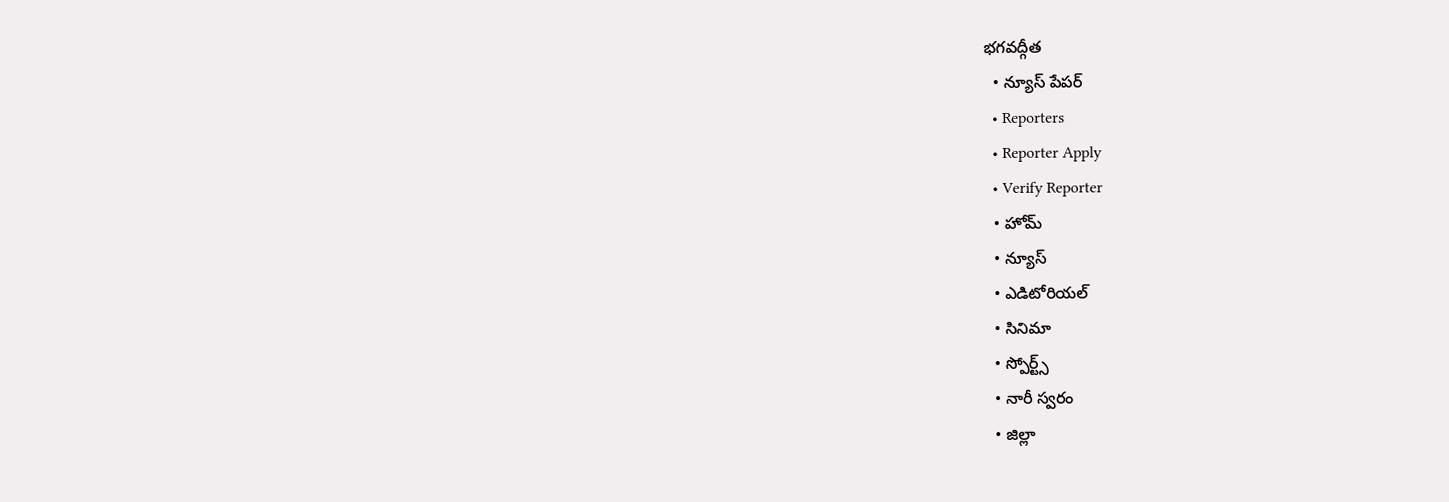భగవద్గీత
  • న్యూస్ పేపర్
  • Reporters
  • Reporter Apply
  • Verify Reporter
  • హోమ్
  • న్యూస్
  • ఎడిటోరియల్
  • సినిమా
  • స్పోర్ట్స్
  • నారీ స్వరం
  • జిల్లా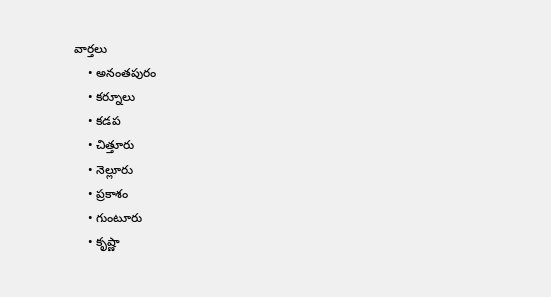వార్తలు
    • అనంతపురం
    • కర్నూలు
    • కడప
    • చిత్తూరు
    • నెల్లూరు
    • ప్రకాశం
    • గుంటూరు
    • కృష్ణా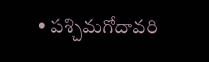• పశ్చిమగోదావరి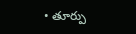• తూర్పు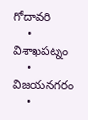గోదావరి
    • విశాఖపట్నం
    • విజయనగరం
    •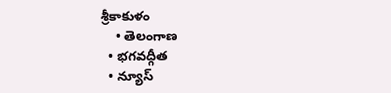శ్రీకాకుళం
    • తెలంగాణ
  • భగవద్గీత
  • న్యూస్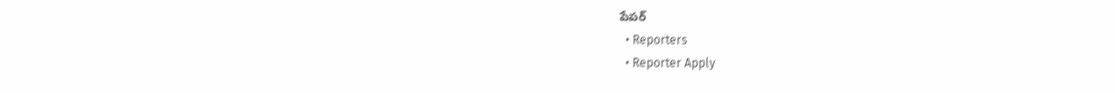పేపర్
  • Reporters
  • Reporter Apply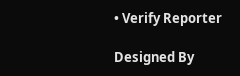• Verify Reporter

Designed By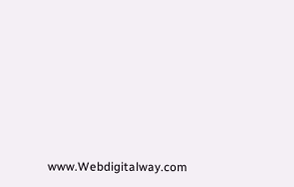www.Webdigitalway.com